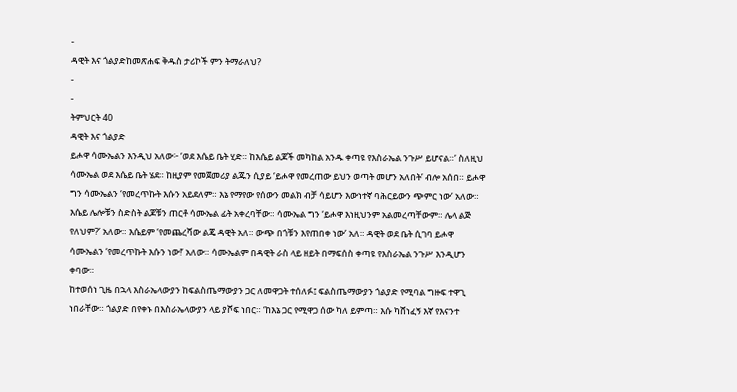-
ዳዊት እና ጎልያድከመጽሐፍ ቅዱስ ታሪኮች ምን ትማራለህ?
-
-
ትምህርት 40
ዳዊት እና ጎልያድ
ይሖዋ ሳሙኤልን እንዲህ አለው፦ ‘ወደ እሴይ ቤት ሂድ። ከእሴይ ልጆች መካከል አንዱ ቀጣዩ የእስራኤል ንጉሥ ይሆናል።’ ስለዚህ ሳሙኤል ወደ እሴይ ቤት ሄደ። ከዚያም የመጀመሪያ ልጁን ሲያይ ‘ይሖዋ የመረጠው ይህን ወጣት መሆን አለበት’ ብሎ አሰበ። ይሖዋ ግን ሳሙኤልን ‘የመረጥኩት እሱን አይደለም። እኔ የማየው የሰውን መልክ ብቻ ሳይሆን እውነተኛ ባሕርይውን ጭምር ነው’ አለው።
እሴይ ሌሎቹን ስድስት ልጆቹን ጠርቶ ሳሙኤል ፊት አቀረባቸው። ሳሙኤል ግን ‘ይሖዋ እነዚህንም አልመረጣቸውም። ሌላ ልጅ የለህም?’ አለው። እሴይም ‘የመጨረሻው ልጄ ዳዊት አለ። ውጭ በጎቹን እየጠበቀ ነው’ አለ። ዳዊት ወደ ቤት ሲገባ ይሖዋ ሳሙኤልን ‘የመረጥኩት እሱን ነው!’ አለው። ሳሙኤልም በዳዊት ራስ ላይ ዘይት በማፍሰስ ቀጣዩ የእስራኤል ንጉሥ እንዲሆን ቀባው።
ከተወሰነ ጊዜ በኋላ እስራኤላውያን ከፍልስጤማውያን ጋር ለመዋጋት ተሰለፉ፤ ፍልስጤማውያን ጎልያድ የሚባል ግዙፍ ተዋጊ ነበራቸው። ጎልያድ በየቀኑ በእስራኤላውያን ላይ ያሾፍ ነበር። ‘ከእኔ ጋር የሚዋጋ ሰው ካለ ይምጣ። እሱ ካሸነፈኝ እኛ የእናንተ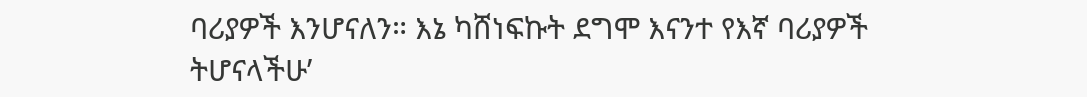ባሪያዎች እንሆናለን። እኔ ካሸነፍኩት ደግሞ እናንተ የእኛ ባሪያዎች ትሆናላችሁ’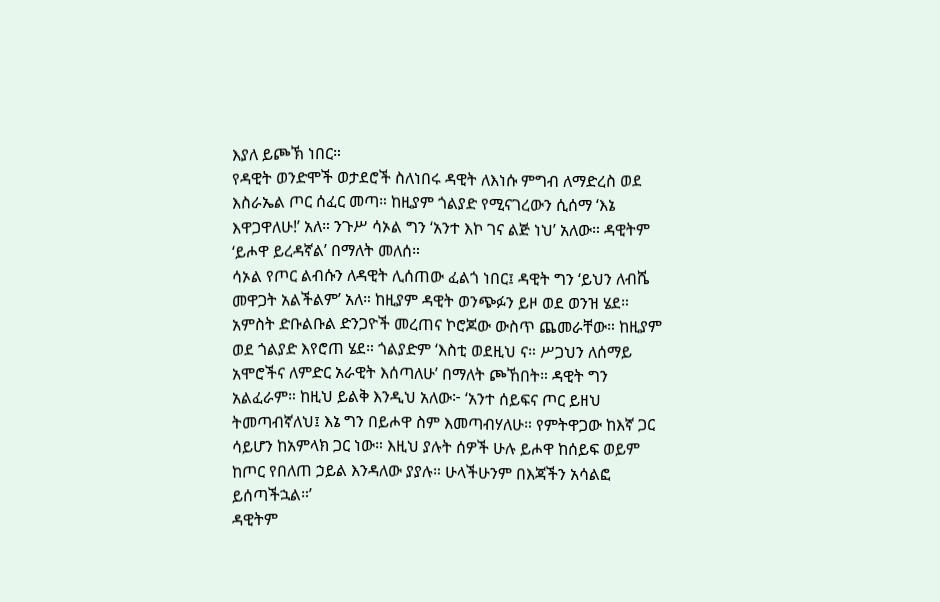እያለ ይጮኽ ነበር።
የዳዊት ወንድሞች ወታደሮች ስለነበሩ ዳዊት ለእነሱ ምግብ ለማድረስ ወደ እስራኤል ጦር ሰፈር መጣ። ከዚያም ጎልያድ የሚናገረውን ሲሰማ ‘እኔ እዋጋዋለሁ!’ አለ። ንጉሥ ሳኦል ግን ‘አንተ እኮ ገና ልጅ ነህ’ አለው። ዳዊትም ‘ይሖዋ ይረዳኛል’ በማለት መለሰ።
ሳኦል የጦር ልብሱን ለዳዊት ሊሰጠው ፈልጎ ነበር፤ ዳዊት ግን ‘ይህን ለብሼ መዋጋት አልችልም’ አለ። ከዚያም ዳዊት ወንጭፉን ይዞ ወደ ወንዝ ሄደ። አምስት ድቡልቡል ድንጋዮች መረጠና ኮሮጆው ውስጥ ጨመራቸው። ከዚያም ወደ ጎልያድ እየሮጠ ሄደ። ጎልያድም ‘እስቲ ወደዚህ ና። ሥጋህን ለሰማይ አሞሮችና ለምድር አራዊት እሰጣለሁ’ በማለት ጮኸበት። ዳዊት ግን አልፈራም። ከዚህ ይልቅ እንዲህ አለው፦ ‘አንተ ሰይፍና ጦር ይዘህ ትመጣብኛለህ፤ እኔ ግን በይሖዋ ስም እመጣብሃለሁ። የምትዋጋው ከእኛ ጋር ሳይሆን ከአምላክ ጋር ነው። እዚህ ያሉት ሰዎች ሁሉ ይሖዋ ከሰይፍ ወይም ከጦር የበለጠ ኃይል እንዳለው ያያሉ። ሁላችሁንም በእጃችን አሳልፎ ይሰጣችኋል።’
ዳዊትም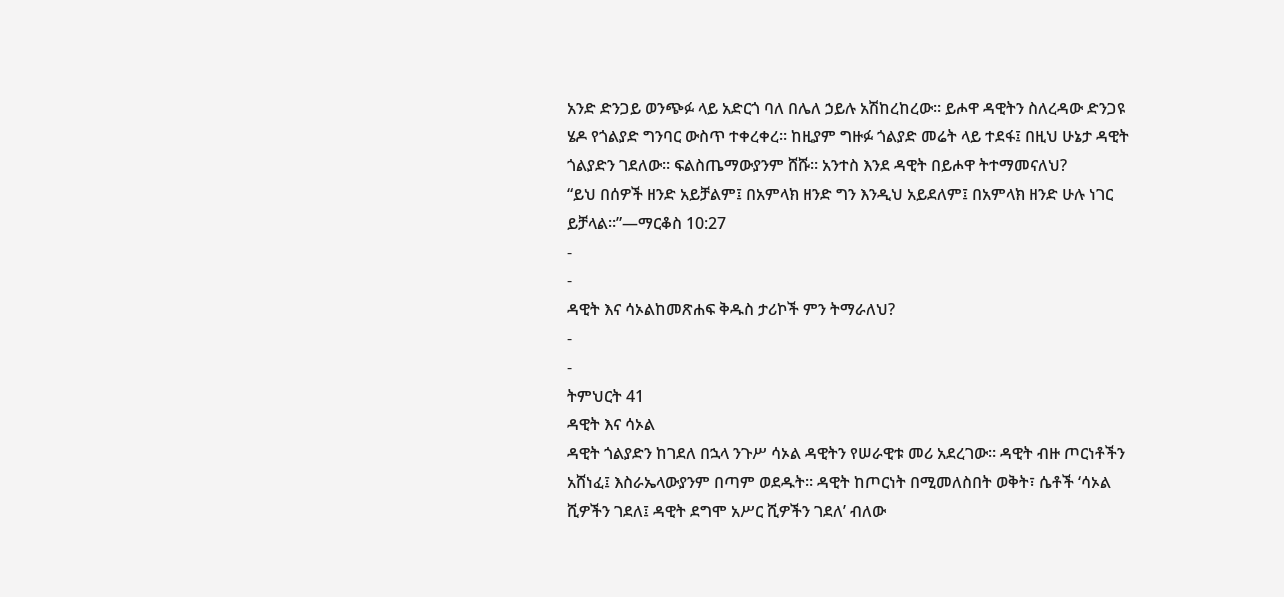አንድ ድንጋይ ወንጭፉ ላይ አድርጎ ባለ በሌለ ኃይሉ አሽከረከረው። ይሖዋ ዳዊትን ስለረዳው ድንጋዩ ሄዶ የጎልያድ ግንባር ውስጥ ተቀረቀረ። ከዚያም ግዙፉ ጎልያድ መሬት ላይ ተደፋ፤ በዚህ ሁኔታ ዳዊት ጎልያድን ገደለው። ፍልስጤማውያንም ሸሹ። አንተስ እንደ ዳዊት በይሖዋ ትተማመናለህ?
“ይህ በሰዎች ዘንድ አይቻልም፤ በአምላክ ዘንድ ግን እንዲህ አይደለም፤ በአምላክ ዘንድ ሁሉ ነገር ይቻላል።”—ማርቆስ 10:27
-
-
ዳዊት እና ሳኦልከመጽሐፍ ቅዱስ ታሪኮች ምን ትማራለህ?
-
-
ትምህርት 41
ዳዊት እና ሳኦል
ዳዊት ጎልያድን ከገደለ በኋላ ንጉሥ ሳኦል ዳዊትን የሠራዊቱ መሪ አደረገው። ዳዊት ብዙ ጦርነቶችን አሸነፈ፤ እስራኤላውያንም በጣም ወደዱት። ዳዊት ከጦርነት በሚመለስበት ወቅት፣ ሴቶች ‘ሳኦል ሺዎችን ገደለ፤ ዳዊት ደግሞ አሥር ሺዎችን ገደለ’ ብለው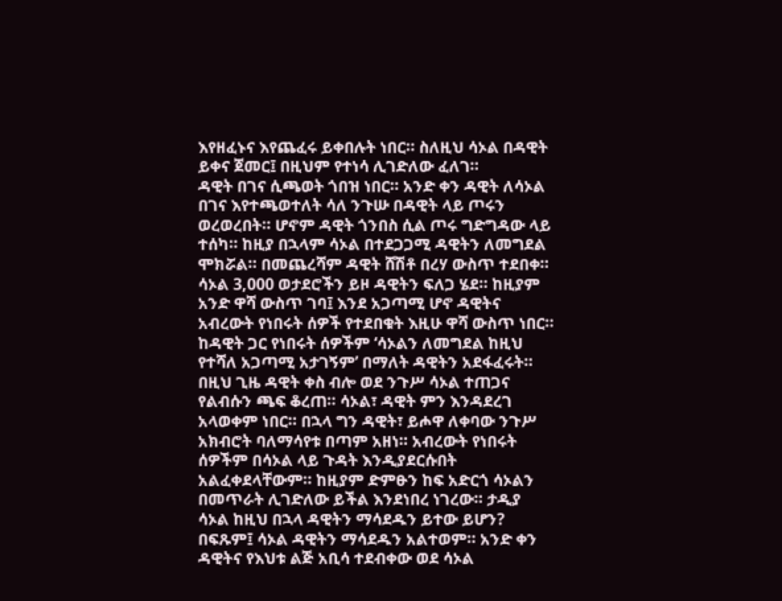እየዘፈኑና እየጨፈሩ ይቀበሉት ነበር። ስለዚህ ሳኦል በዳዊት ይቀና ጀመር፤ በዚህም የተነሳ ሊገድለው ፈለገ።
ዳዊት በገና ሲጫወት ጎበዝ ነበር። አንድ ቀን ዳዊት ለሳኦል በገና እየተጫወተለት ሳለ ንጉሡ በዳዊት ላይ ጦሩን ወረወረበት። ሆኖም ዳዊት ጎንበስ ሲል ጦሩ ግድግዳው ላይ ተሰካ። ከዚያ በኋላም ሳኦል በተደጋጋሚ ዳዊትን ለመግደል ሞክሯል። በመጨረሻም ዳዊት ሸሽቶ በረሃ ውስጥ ተደበቀ።
ሳኦል 3,000 ወታደሮችን ይዞ ዳዊትን ፍለጋ ሄደ። ከዚያም አንድ ዋሻ ውስጥ ገባ፤ እንደ አጋጣሚ ሆኖ ዳዊትና አብረውት የነበሩት ሰዎች የተደበቁት እዚሁ ዋሻ ውስጥ ነበር። ከዳዊት ጋር የነበሩት ሰዎችም ‘ሳኦልን ለመግደል ከዚህ የተሻለ አጋጣሚ አታገኝም’ በማለት ዳዊትን አደፋፈሩት። በዚህ ጊዜ ዳዊት ቀስ ብሎ ወደ ንጉሥ ሳኦል ተጠጋና የልብሱን ጫፍ ቆረጠ። ሳኦል፣ ዳዊት ምን እንዳደረገ አላወቀም ነበር። በኋላ ግን ዳዊት፣ ይሖዋ ለቀባው ንጉሥ አክብሮት ባለማሳየቱ በጣም አዘነ። አብረውት የነበሩት ሰዎችም በሳኦል ላይ ጉዳት እንዲያደርሱበት አልፈቀደላቸውም። ከዚያም ድምፁን ከፍ አድርጎ ሳኦልን በመጥራት ሊገድለው ይችል እንደነበረ ነገረው። ታዲያ ሳኦል ከዚህ በኋላ ዳዊትን ማሳደዱን ይተው ይሆን?
በፍጹም፤ ሳኦል ዳዊትን ማሳደዱን አልተወም። አንድ ቀን ዳዊትና የእህቱ ልጅ አቢሳ ተደብቀው ወደ ሳኦል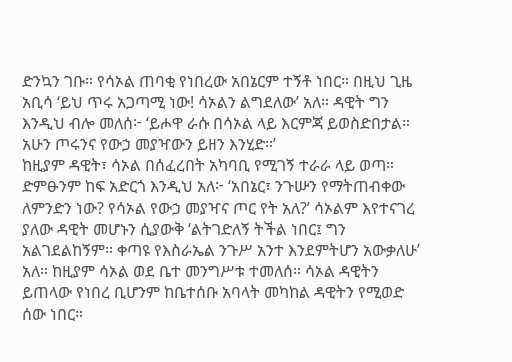ድንኳን ገቡ። የሳኦል ጠባቂ የነበረው አበኔርም ተኝቶ ነበር። በዚህ ጊዜ አቢሳ ‘ይህ ጥሩ አጋጣሚ ነው! ሳኦልን ልግደለው’ አለ። ዳዊት ግን እንዲህ ብሎ መለሰ፦ ‘ይሖዋ ራሱ በሳኦል ላይ እርምጃ ይወስድበታል። አሁን ጦሩንና የውኃ መያዣውን ይዘን እንሂድ።’
ከዚያም ዳዊት፣ ሳኦል በሰፈረበት አካባቢ የሚገኝ ተራራ ላይ ወጣ። ድምፁንም ከፍ አድርጎ እንዲህ አለ፦ ‘አበኔር፣ ንጉሡን የማትጠብቀው ለምንድን ነው? የሳኦል የውኃ መያዣና ጦር የት አለ?’ ሳኦልም እየተናገረ ያለው ዳዊት መሆኑን ሲያውቅ ‘ልትገድለኝ ትችል ነበር፤ ግን አልገደልከኝም። ቀጣዩ የእስራኤል ንጉሥ አንተ እንደምትሆን አውቃለሁ’ አለ። ከዚያም ሳኦል ወደ ቤተ መንግሥቱ ተመለሰ። ሳኦል ዳዊትን ይጠላው የነበረ ቢሆንም ከቤተሰቡ አባላት መካከል ዳዊትን የሚወድ ሰው ነበር።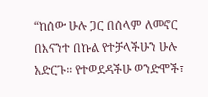“ከሰው ሁሉ ጋር በሰላም ለመኖር በእናንተ በኩል የተቻላችሁን ሁሉ አድርጉ። የተወደዳችሁ ወንድሞች፣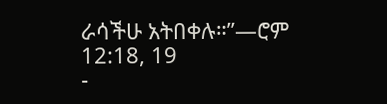ራሳችሁ አትበቀሉ።”—ሮም 12:18, 19
-